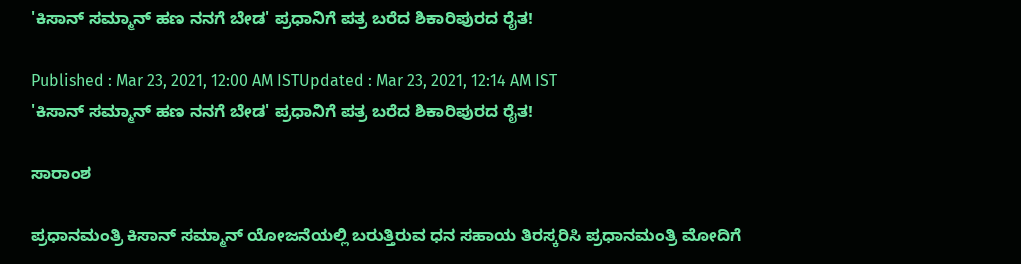'ಕಿಸಾನ್ ಸಮ್ಮಾನ್ ಹಣ ನನಗೆ ಬೇಡ' ಪ್ರಧಾನಿಗೆ ಪತ್ರ ಬರೆದ ಶಿಕಾರಿಪುರದ ರೈತ!

Published : Mar 23, 2021, 12:00 AM ISTUpdated : Mar 23, 2021, 12:14 AM IST
'ಕಿಸಾನ್ ಸಮ್ಮಾನ್ ಹಣ ನನಗೆ ಬೇಡ' ಪ್ರಧಾನಿಗೆ ಪತ್ರ ಬರೆದ ಶಿಕಾರಿಪುರದ ರೈತ!

ಸಾರಾಂಶ

ಪ್ರಧಾನಮಂತ್ರಿ ಕಿಸಾನ್ ಸಮ್ಮಾನ್ ಯೋಜನೆಯಲ್ಲಿ ಬರುತ್ತಿರುವ ಧನ ಸಹಾಯ ತಿರಸ್ಕರಿಸಿ ಪ್ರಧಾನಮಂತ್ರಿ ಮೋದಿಗೆ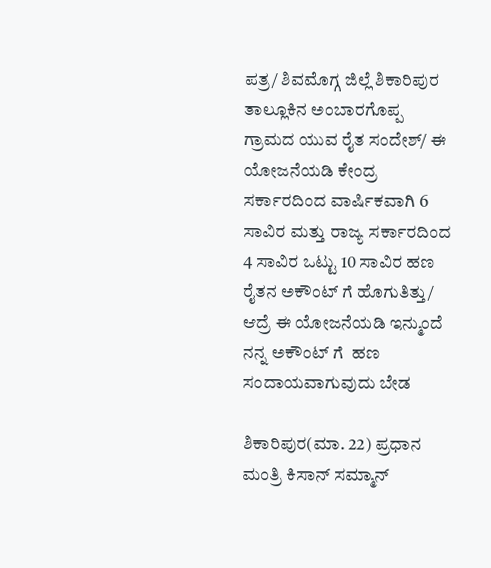ಪತ್ರ/ ಶಿವಮೊಗ್ಗ ಜಿಲ್ಲೆ ಶಿಕಾರಿಪುರ ತಾಲ್ಲೂಕಿನ ಅಂಬಾರಗೊಪ್ಪ ಗ್ರಾಮದ ಯುವ ರೈತ ಸಂದೇಶ್/ ಈ ಯೋಜನೆಯಡಿ ಕೇಂದ್ರ ಸರ್ಕಾರದಿಂದ ವಾರ್ಷಿಕವಾಗಿ 6 ಸಾವಿರ ಮತ್ತು ರಾಜ್ಯ ಸರ್ಕಾರದಿಂದ 4 ಸಾವಿರ ಒಟ್ಟು 10 ಸಾವಿರ ಹಣ ರೈತನ ಅಕೌಂಟ್ ಗೆ ಹೊಗುತಿತ್ತು/ ಆದ್ರೆ ಈ ಯೋಜನೆಯಡಿ ಇನ್ಮುಂದೆ ನನ್ನ ಅಕೌಂಟ್ ಗೆ  ಹಣ ಸಂದಾಯವಾಗುವುದು ಬೇಡ

ಶಿಕಾರಿಪುರ(ಮಾ. 22) ಪ್ರಧಾನ ಮಂತ್ರಿ ಕಿಸಾನ್ ಸಮ್ಮಾನ್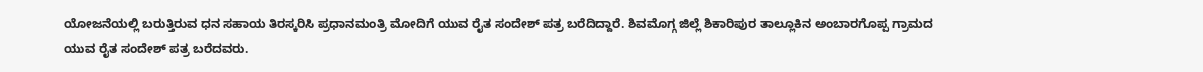ಯೋಜನೆಯಲ್ಲಿ ಬರುತ್ತಿರುವ ಧನ ಸಹಾಯ ತಿರಸ್ಕರಿಸಿ ಪ್ರಧಾನಮಂತ್ರಿ ಮೋದಿಗೆ ಯುವ ರೈತ ಸಂದೇಶ್ ಪತ್ರ ಬರೆದಿದ್ದಾರೆ. ಶಿವಮೊಗ್ಗ ಜಿಲ್ಲೆ ಶಿಕಾರಿಪುರ ತಾಲ್ಲೂಕಿನ ಅಂಬಾರಗೊಪ್ಪ ಗ್ರಾಮದ ಯುವ ರೈತ ಸಂದೇಶ್ ಪತ್ರ ಬರೆದವರು.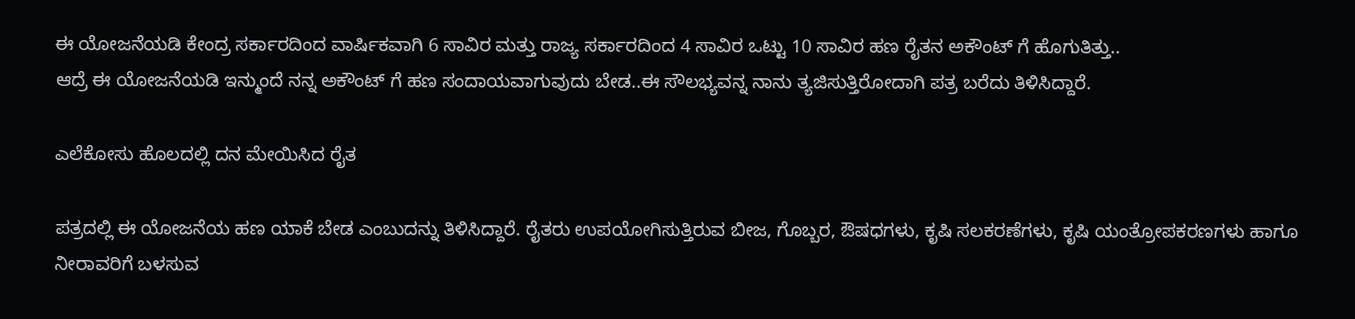ಈ ಯೋಜನೆಯಡಿ ಕೇಂದ್ರ ಸರ್ಕಾರದಿಂದ ವಾರ್ಷಿಕವಾಗಿ 6 ಸಾವಿರ ಮತ್ತು ರಾಜ್ಯ ಸರ್ಕಾರದಿಂದ 4 ಸಾವಿರ ಒಟ್ಟು 10 ಸಾವಿರ ಹಣ ರೈತನ ಅಕೌಂಟ್ ಗೆ ಹೊಗುತಿತ್ತು..
ಆದ್ರೆ ಈ ಯೋಜನೆಯಡಿ ಇನ್ಮುಂದೆ ನನ್ನ ಅಕೌಂಟ್ ಗೆ ಹಣ ಸಂದಾಯವಾಗುವುದು ಬೇಡ..ಈ ಸೌಲಭ್ಯವನ್ನ ನಾನು ತ್ಯಜಿಸುತ್ತಿರೋದಾಗಿ ಪತ್ರ ಬರೆದು ತಿಳಿಸಿದ್ದಾರೆ.

ಎಲೆಕೋಸು ಹೊಲದಲ್ಲಿ ದನ ಮೇಯಿಸಿದ ರೈತ

ಪತ್ರದಲ್ಲಿ ಈ ಯೋಜನೆಯ ಹಣ ಯಾಕೆ ಬೇಡ ಎಂಬುದನ್ನು ತಿಳಿಸಿದ್ದಾರೆ. ರೈತರು ಉಪಯೋಗಿಸುತ್ತಿರುವ ಬೀಜ, ಗೊಬ್ಬರ, ಔಷಧಗಳು, ಕೃಷಿ ಸಲಕರಣೆಗಳು, ಕೃಷಿ ಯಂತ್ರೋಪಕರಣಗಳು ಹಾಗೂ‌ ನೀರಾವರಿಗೆ ಬಳಸುವ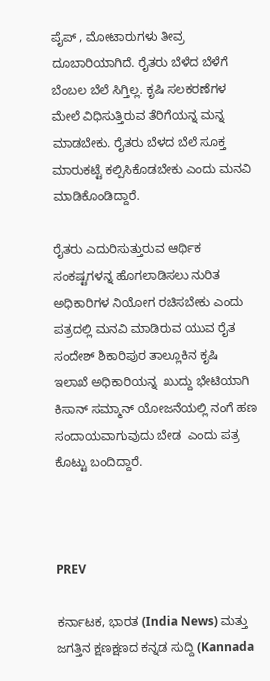ಪೈಪ್ , ಮೋಟಾರುಗಳು ತೀವ್ರ ದೂಬಾರಿಯಾಗಿದೆ. ರೈತರು ಬೆಳೆದ ಬೆಳೆಗೆ ಬೆಂಬಲ ಬೆಲೆ ಸಿಗ್ತಿಲ್ಲ. ಕೃಷಿ ಸಲಕರಣೆಗಳ ಮೇಲೆ ವಿಧಿಸುತ್ತಿರುವ ತೆರಿಗೆಯನ್ನ ಮನ್ನ ಮಾಡಬೇಕು. ರೈತರು ಬೆಳದ ಬೆಲೆ ಸೂಕ್ತ ಮಾರುಕಟ್ಟೆ ಕಲ್ಪಿಸಿಕೊಡಬೇಕು ಎಂದು ಮನವಿ ಮಾಡಿಕೊಂಡಿದ್ದಾರೆ.

ರೈತರು ಎದುರಿಸುತ್ತುರುವ ಆರ್ಥಿಕ ಸಂಕಷ್ಟಗಳನ್ನ ಹೊಗಲಾಡಿಸಲು ನುರಿತ ಅಧಿಕಾರಿಗಳ ನಿಯೋಗ ರಚಿಸಬೇಕು ಎಂದು ಪತ್ರದಲ್ಲಿ ಮನವಿ ಮಾಡಿರುವ ಯುವ ರೈತ ಸಂದೇಶ್ ಶಿಕಾರಿಪುರ ತಾಲ್ಲೂಕಿನ ಕೃಷಿ  ಇಲಾಖೆ ಅಧಿಕಾರಿಯನ್ನ  ಖುದ್ದು ಭೇಟಿಯಾಗಿ ಕಿಸಾನ್ ಸಮ್ಮಾನ್ ಯೋಜನೆಯಲ್ಲಿ ನಂಗೆ ಹಣ ಸಂದಾಯವಾಗುವುದು ಬೇಡ  ಎಂದು ಪತ್ರ ಕೊಟ್ಟು ಬಂದಿದ್ದಾರೆ.



PREV

ಕರ್ನಾಟಕ, ಭಾರತ (India News) ಮತ್ತು ಜಗತ್ತಿನ ಕ್ಷಣಕ್ಷಣದ ಕನ್ನಡ ಸುದ್ದಿ (Kannada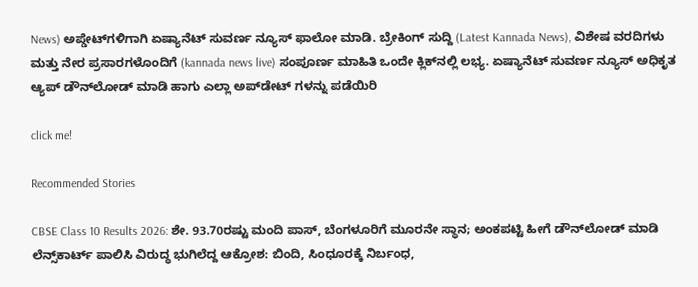News) ಅಪ್ಡೇಟ್‌ಗಳಿಗಾಗಿ ಏಷ್ಯಾನೆಟ್ ಸುವರ್ಣ ನ್ಯೂಸ್‌ ಫಾಲೋ ಮಾಡಿ. ಬ್ರೇಕಿಂಗ್ ಸುದ್ದಿ (Latest Kannada News), ವಿಶೇಷ ವರದಿಗಳು ಮತ್ತು ನೇರ ಪ್ರಸಾರಗಳೊಂದಿಗೆ (kannada news live) ಸಂಪೂರ್ಣ ಮಾಹಿತಿ ಒಂದೇ ಕ್ಲಿಕ್‌ನಲ್ಲಿ ಲಭ್ಯ. ಏಷ್ಯಾನೆಟ್ ಸುವರ್ಣ ನ್ಯೂಸ್ ಅಧಿಕೃತ ಆ್ಯಪ್ ಡೌನ್‌ಲೋಡ್ ಮಾಡಿ ಹಾಗು ಎಲ್ಲಾ ಅಪ್‌ಡೇಟ್ ಗಳನ್ನು ಪಡೆಯಿರಿ

click me!

Recommended Stories

CBSE Class 10 Results 2026: ಶೇ. 93.70ರಷ್ಟು ಮಂದಿ ಪಾಸ್‌, ಬೆಂಗಳೂರಿಗೆ ಮೂರನೇ ಸ್ಥಾನ; ಅಂಕಪಟ್ಟಿ ಹೀಗೆ ಡೌನ್‌ಲೋಡ್‌ ಮಾಡಿ
ಲೆನ್ಸ್‌ಕಾರ್ಟ್ ಪಾಲಿಸಿ ವಿರುದ್ಧ ಭುಗಿಲೆದ್ದ ಆಕ್ರೋಶ: ಬಿಂದಿ, ಸಿಂಧೂರಕ್ಕೆ ನಿರ್ಬಂಧ,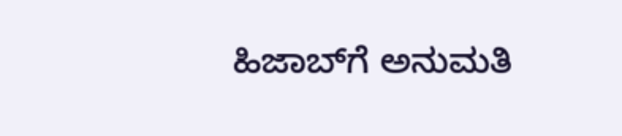ಹಿಜಾಬ್‌ಗೆ ಅನುಮತಿ